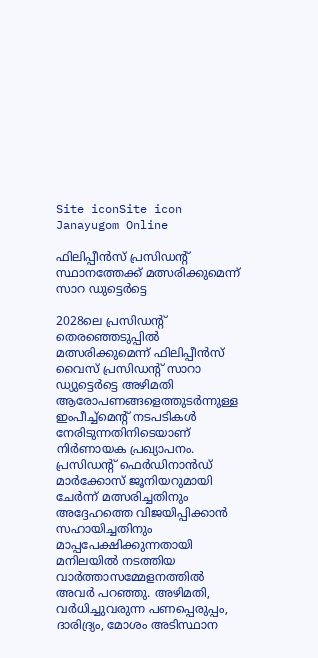Site iconSite icon Janayugom Online

ഫിലിപ്പീൻസ് പ്രസിഡന്റ് സ്ഥാനത്തേക്ക് മത്സരിക്കുമെന്ന് സാറ ഡുട്ടെർട്ടെ

2028ലെ പ്രസിഡന്റ് തെരഞ്ഞെടുപ്പില്‍ മത്സരിക്കുമെന്ന് ഫിലിപ്പീൻസ് വൈസ് പ്രസിഡന്റ് സാറാ ഡ്യുട്ടെർട്ടെ അഴിമതി ആരോപണങ്ങളെത്തുടർന്നുള്ള ഇംപീച്ച്‌മെന്റ് നടപടികൾ നേരിടുന്നതിനിടെയാണ് നിർണായക പ്രഖ്യാപനം. പ്രസിഡന്റ് ഫെർഡിനാൻഡ് മാർക്കോസ് ജൂനിയറുമായി ചേർന്ന് മത്സരിച്ചതിനും അദ്ദേഹത്തെ വിജയിപ്പിക്കാൻ സഹായിച്ചതിനും മാപ്പപേക്ഷിക്കുന്നതായി മനിലയില്‍ നടത്തിയ വാര്‍ത്താസമ്മേളനത്തില്‍ അവര്‍ പറഞ്ഞു. അഴിമതി, വർധിച്ചുവരുന്ന പണപ്പെരുപ്പം, ദാരിദ്ര്യം, മോശം അടിസ്ഥാന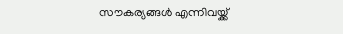സൗകര്യങ്ങൾ എന്നിവയ്ക്ക്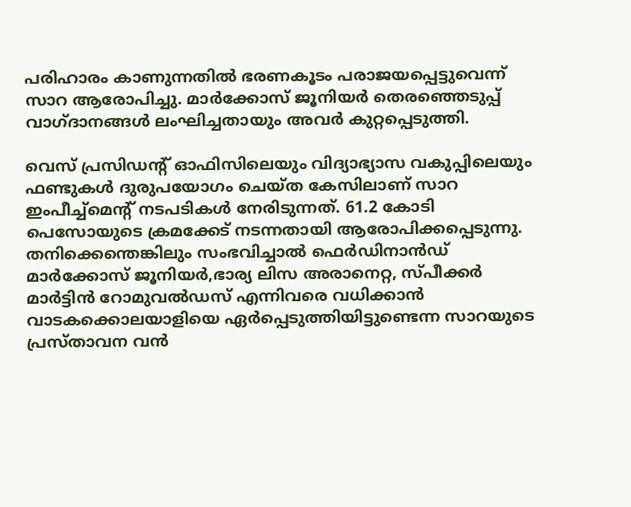പരിഹാരം കാണുന്നതിൽ ഭരണകൂടം പരാജയപ്പെട്ടുവെന്ന് സാറ ആരോപിച്ചു. മാർക്കോസ് ജൂനിയർ തെരഞ്ഞെടുപ്പ് വാഗ്ദാനങ്ങൾ ലംഘിച്ചതായും അവർ കുറ്റപ്പെടുത്തി.

വെസ് പ്രസിഡന്റ് ഓഫിസിലെയും വിദ്യാഭ്യാസ വകുപ്പിലെയും ഫണ്ടുകൾ ദുരുപയോഗം ചെയ്ത കേസിലാണ് സാറ ഇംപീച്ച്മെന്റ് നടപടികള്‍ നേരിടുന്നത്. 61.2 കോടി പെസോയുടെ ക്രമക്കേട് നടന്നതായി ആരോപിക്കപ്പെടുന്നു. തനിക്കെന്തെങ്കിലും സംഭവിച്ചാല്‍ ഫെർഡിനാൻഡ് മാർക്കോസ് ജൂനിയർ,ഭാര്യ ലിസ അരാനെറ്റ, സ്പീക്കർ മാർട്ടിൻ റോമുവൽഡസ് എന്നിവരെ വധിക്കാൻ വാടകക്കൊലയാളിയെ ഏര്‍പ്പെടുത്തിയിട്ടുണ്ടെന്ന സാറയുടെ പ്രസ്താവന വന്‍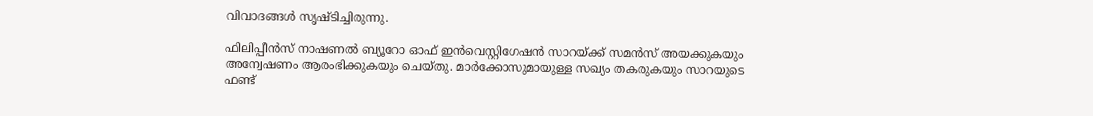വിവാദങ്ങള്‍ സൃഷ്ടിച്ചിരുന്നു.

ഫിലിപ്പീൻസ് നാഷണൽ ബ്യൂറോ ഓഫ് ഇൻവെസ്റ്റിഗേഷൻ സാറയ്ക്ക് സമൻസ് അയക്കുകയും അന്വേഷണം ആരംഭിക്കുകയും ചെയ്തു. മാർക്കോസുമായുള്ള സഖ്യം തകരുകയും സാറയുടെ ഫണ്ട്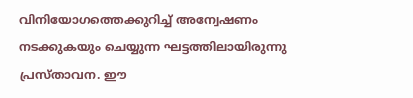വിനിയോഗത്തെക്കുറിച്ച് അന്വേഷണം നടക്കുകയും ചെയ്യുന്ന ഘട്ടത്തിലായിരുന്നു പ്രസ്താവന. ഈ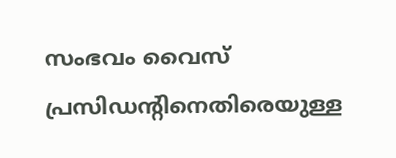സംഭവം വൈസ് പ്രസിഡന്റിനെതിരെയുള്ള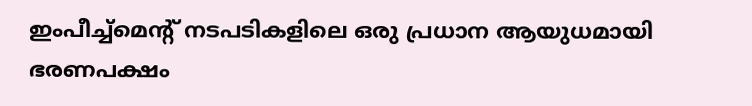ഇംപീച്ച്‌മെന്റ് നടപടികളിലെ ഒരു പ്രധാന ആയുധമായി ഭരണപക്ഷം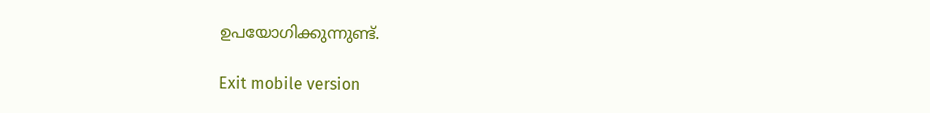ഉപയോഗിക്കുന്നുണ്ട്.

Exit mobile version